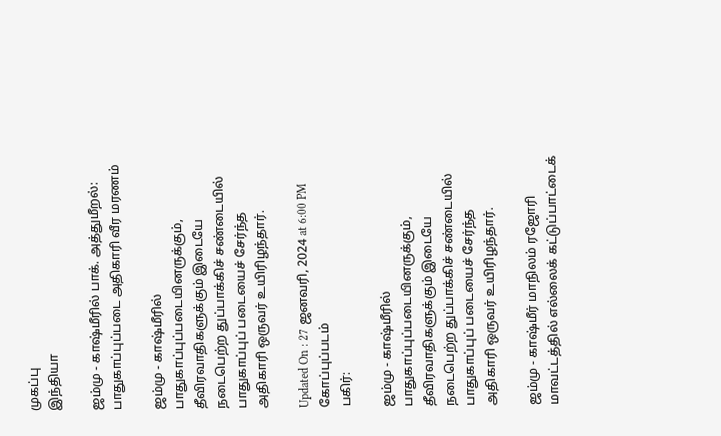முகப்பு
இந்தியா

ஜம்மு - காஷ்மீரில் பாக். அத்துமீறல்: பாதுகாப்புப்படை அதிகாரி வீர மரணம்

ஜம்மு - காஷ்மீரில் பாதுகாப்புப்படையினருக்கும், தீவிரவாதிகளுக்கும் இடையே நடைபெற்ற துப்பாக்கிச் சண்டையில் பாதுகாப்புப் படையைச் சேர்ந்த அதிகாரி ஒருவர் உயிரிழந்தார்.

Updated On : 27 ஜனவரி, 2024 at 6:00 PM
கோப்புப்படம்
பகிர்:

ஜம்மு - காஷ்மீரில் பாதுகாப்புப்படையினருக்கும், தீவிரவாதிகளுக்கும் இடையே நடைபெற்ற துப்பாக்கிச் சண்டையில் பாதுகாப்புப் படையைச் சேர்ந்த அதிகாரி ஒருவர் உயிரிழந்தார்.

ஜம்மு - காஷ்மீர் மாநிலம் ரஜோரி மாவட்டத்தில் எல்லைக் கட்டுப்பாட்டைக்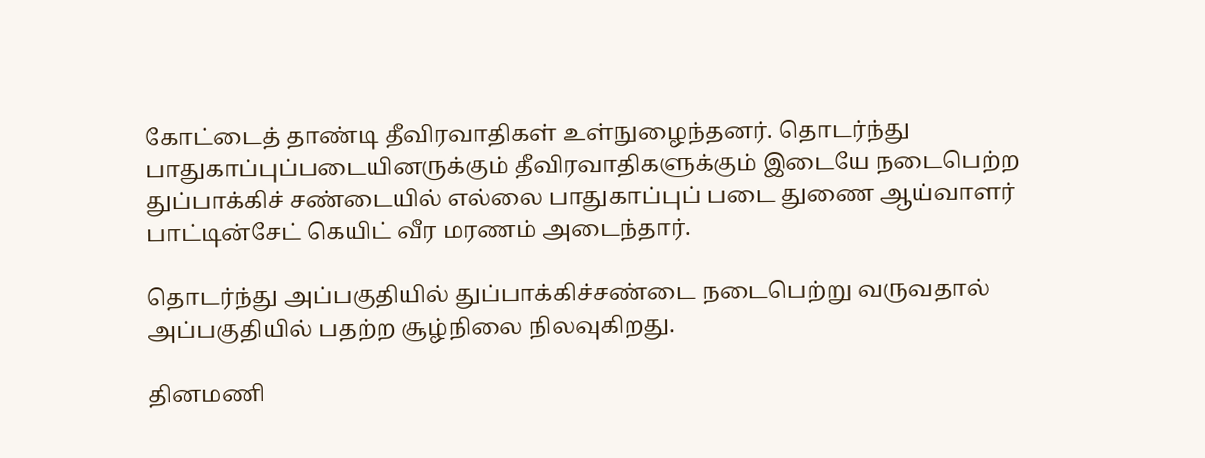கோட்டைத் தாண்டி தீவிரவாதிகள் உள்நுழைந்தனர். தொடர்ந்து பாதுகாப்புப்படையினருக்கும் தீவிரவாதிகளுக்கும் இடையே நடைபெற்ற துப்பாக்கிச் சண்டையில் எல்லை பாதுகாப்புப் படை துணை ஆய்வாளர் பாட்டின்சேட் கெயிட் வீர மரணம் அடைந்தார்.

தொடர்ந்து அப்பகுதியில் துப்பாக்கிச்சண்டை நடைபெற்று வருவதால்  அப்பகுதியில் பதற்ற சூழ்நிலை நிலவுகிறது.

தினமணி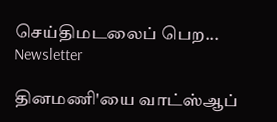செய்திமடலைப் பெற... Newsletter

தினமணி'யை வாட்ஸ்ஆப்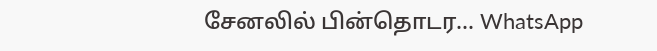சேனலில் பின்தொடர... WhatsApp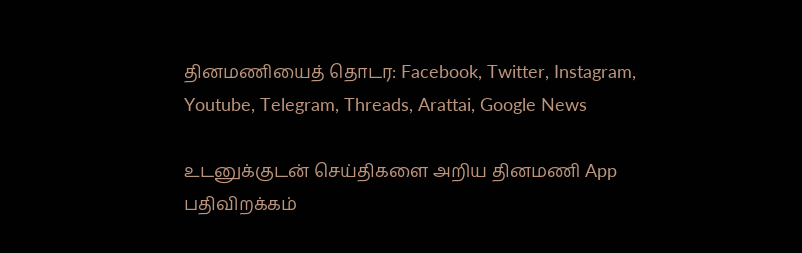தினமணியைத் தொடர: Facebook, Twitter, Instagram, Youtube, Telegram, Threads, Arattai, Google News

உடனுக்குடன் செய்திகளை அறிய தினமணி App பதிவிறக்கம்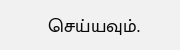செய்யவும்.